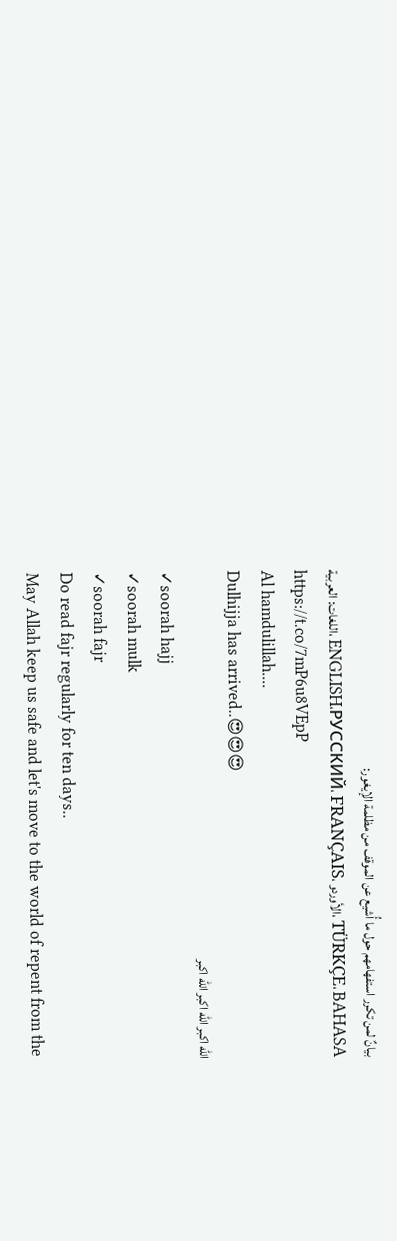بيانٌ لمن تكرر استفهامهم حول ما أُشيع عن الموقف من مظلمة الإيغور:
اللغات: العربية، ENGLISH،РУССКИЙ، FRANÇAIS، الأوردو، TÜRKÇE، BAHASA
https://t.co/7mP6u8VEpP
Al hamdulillah....
Dulhijja has arrived..😍😍😍
الله اكبر الله اكبر الله اكبر
✓soorah hajj
✓soorah mulk
✓soorah fajr
Do read fajr regularly for ten days..
May Allah keep us safe and let's move to the world of repent from the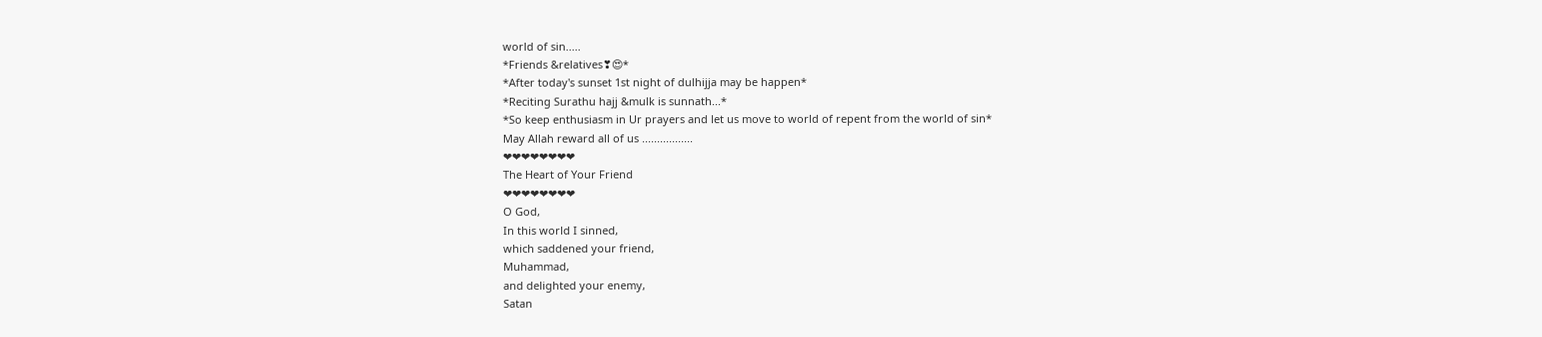world of sin.....
*Friends &relatives❣😍*
*After today's sunset 1st night of dulhijja may be happen*
*Reciting Surathu hajj &mulk is sunnath...*
*So keep enthusiasm in Ur prayers and let us move to world of repent from the world of sin*
May Allah reward all of us .................
❤❤❤❤❤❤❤❤
The Heart of Your Friend
❤❤❤❤❤❤❤❤
O God,
In this world I sinned,
which saddened your friend,
Muhammad,
and delighted your enemy,
Satan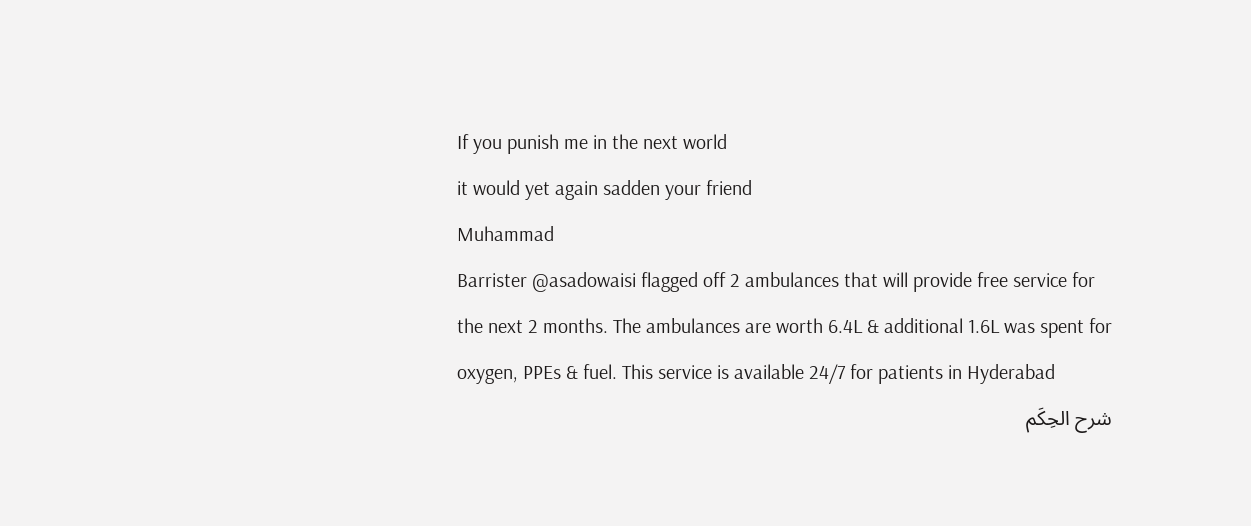If you punish me in the next world
it would yet again sadden your friend
Muhammad
Barrister @asadowaisi flagged off 2 ambulances that will provide free service for the next 2 months. The ambulances are worth 6.4L & additional 1.6L was spent for oxygen, PPEs & fuel. This service is available 24/7 for patients in Hyderabad
شرح الحِكَم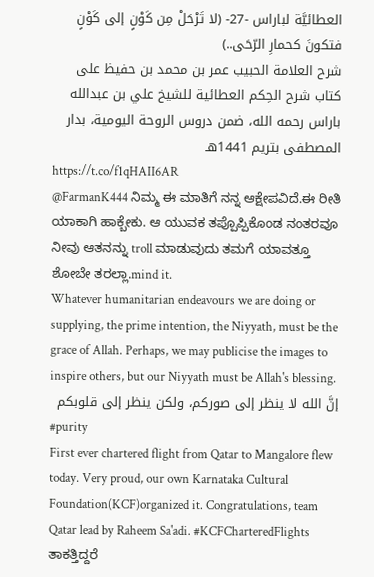العطائيَّة لباراس -27- (لا تَرْحَلْ مِن كَوْنٍ إلى كَوْنٍ فتكونَ كحمارِ الرّحَى..)
شرح العلامة الحبيب عمر بن محمد بن حفيظ على كتاب شرح الحِكم العطائية للشيخ علي بن عبدالله باراس رحمه الله، ضمن دروس الروحة اليومية، بدار المصطفى بتريم 1441هـ
https://t.co/f1qHAII6AR
@FarmanK444 ನಿಮ್ಮ ಈ ಮಾತಿಗೆ ನನ್ನ ಆಕ್ಷೇಪವಿದೆ.ಈ ರೀತಿ ಯಾಕಾಗಿ ಹಾಕ್ಬೇಕು. ಆ ಯುವಕ ತಪ್ಪೊಪ್ಪಿಕೊಂಡ ನಂತರವೂ ನೀವು ಆತನನ್ನು troll ಮಾಡುವುದು ತಮಗೆ ಯಾವತ್ತೂ ಶೋಬೇ ತರಲ್ಲಾ.mind it.
Whatever humanitarian endeavours we are doing or supplying, the prime intention, the Niyyath, must be the grace of Allah. Perhaps, we may publicise the images to inspire others, but our Niyyath must be Allah's blessing.
إنَّ الله لا ينظر إلى صوركم، ولكن ينظر إلى قلوبكم
#purity
First ever chartered flight from Qatar to Mangalore flew today. Very proud, our own Karnataka Cultural Foundation(KCF)organized it. Congratulations, team Qatar lead by Raheem Sa'adi. #KCFCharteredFlights
ತಾಕತ್ತಿದ್ದರೆ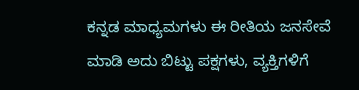ಕನ್ನಡ ಮಾಧ್ಯಮಗಳು ಈ ರೀತಿಯ ಜನಸೇವೆ ಮಾಡಿ ಅದು ಬಿಟ್ಟು ಪಕ್ಷಗಳು, ವ್ಯಕ್ತಿಗಳಿಗೆ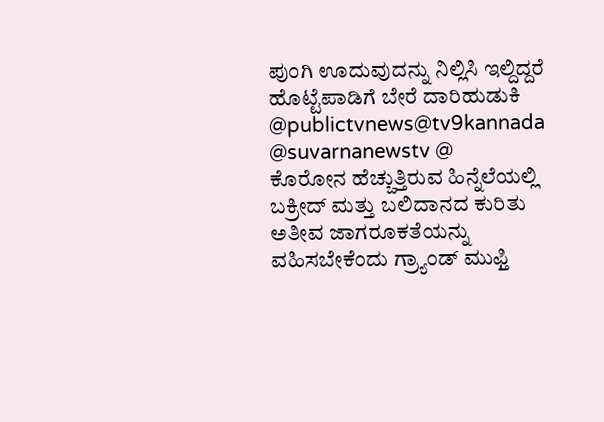ಪುಂಗಿ ಊದುವುದನ್ನು ನಿಲ್ಲಿಸಿ ಇಲ್ದಿದ್ದರೆ ಹೊಟ್ಟೆಪಾಡಿಗೆ ಬೇರೆ ದಾರಿಹುಡುಕಿ
@publictvnews@tv9kannada @suvarnanewstv @
ಕೊರೋನ ಹೆಚ್ಚುತ್ತಿರುವ ಹಿನ್ನೆಲೆಯಲ್ಲಿ ಬಕ್ರೀದ್ ಮತ್ತು ಬಲಿದಾನದ ಕುರಿತು ಅತೀವ ಜಾಗರೂಕತೆಯನ್ನು ವಹಿಸಬೇಕೆಂದು ಗ್ರ್ಯಾಂಡ್ ಮುಫ್ತಿ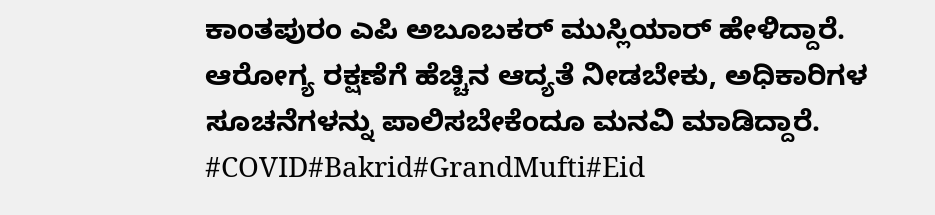ಕಾಂತಪುರಂ ಎಪಿ ಅಬೂಬಕರ್ ಮುಸ್ಲಿಯಾರ್ ಹೇಳಿದ್ದಾರೆ.
ಆರೋಗ್ಯ ರಕ್ಷಣೆಗೆ ಹೆಚ್ಚಿನ ಆದ್ಯತೆ ನೀಡಬೇಕು, ಅಧಿಕಾರಿಗಳ ಸೂಚನೆಗಳನ್ನು ಪಾಲಿಸಬೇಕೆಂದೂ ಮನವಿ ಮಾಡಿದ್ದಾರೆ.
#COVID#Bakrid#GrandMufti#Eid